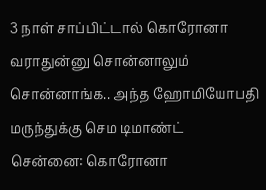3 நாள் சாப்பிட்டால் கொரோனா வராதுன்னு சொன்னாலும் சொன்னாங்க.. அந்த ஹோமியோபதி மருந்துக்கு செம டிமாண்ட்
சென்னை: கொரோனா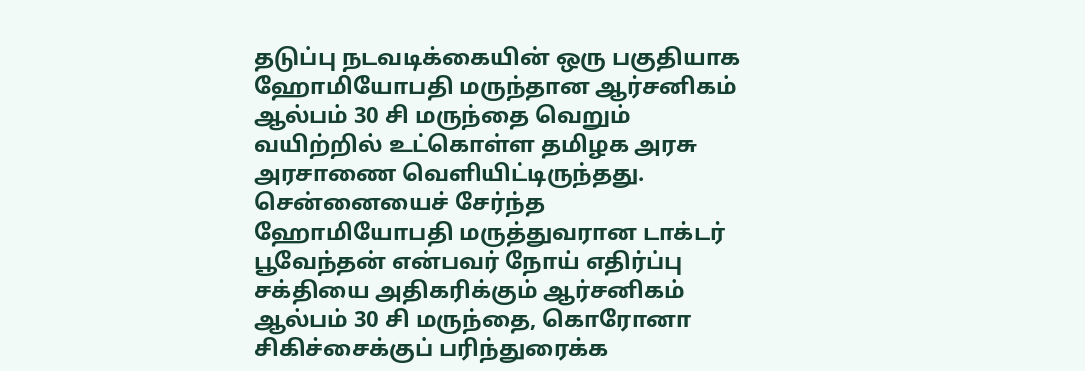தடுப்பு நடவடிக்கையின் ஒரு பகுதியாக ஹோமியோபதி மருந்தான ஆர்சனிகம் ஆல்பம் 30 சி மருந்தை வெறும் வயிற்றில் உட்கொள்ள தமிழக அரசு அரசாணை வெளியிட்டிருந்தது.
சென்னையைச் சேர்ந்த ஹோமியோபதி மருத்துவரான டாக்டர் பூவேந்தன் என்பவர் நோய் எதிர்ப்பு சக்தியை அதிகரிக்கும் ஆர்சனிகம் ஆல்பம் 30 சி மருந்தை, கொரோனா சிகிச்சைக்குப் பரிந்துரைக்க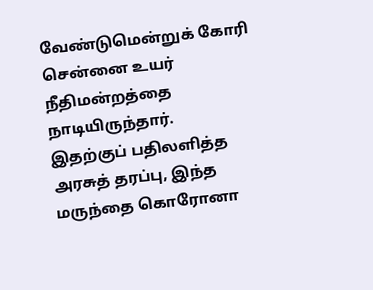வேண்டுமென்றுக் கோரி சென்னை உயர் நீதிமன்றத்தை நாடியிருந்தார்.
இதற்குப் பதிலளித்த அரசுத் தரப்பு, இந்த மருந்தை கொரோனா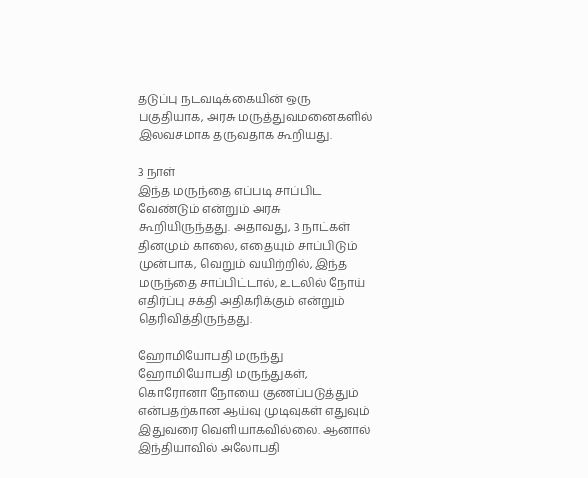தடுப்பு நடவடிக்கையின் ஒரு பகுதியாக, அரசு மருத்துவமனைகளில் இலவசமாக தருவதாக கூறியது.

3 நாள்
இந்த மருந்தை எப்படி சாப்பிட வேண்டும் என்றும் அரசு கூறியிருந்தது. அதாவது, 3 நாட்கள் தினமும் காலை, எதையும் சாப்பிடும் முன்பாக, வெறும் வயிற்றில், இந்த மருந்தை சாப்பிட்டால், உடலில் நோய் எதிர்ப்பு சக்தி அதிகரிக்கும் என்றும் தெரிவித்திருந்தது.

ஹோமியோபதி மருந்து
ஹோமியோபதி மருந்துகள், கொரோனா நோயை குணப்படுத்தும் என்பதற்கான ஆய்வு முடிவுகள் எதுவும் இதுவரை வெளியாகவில்லை. ஆனால் இந்தியாவில் அலோபதி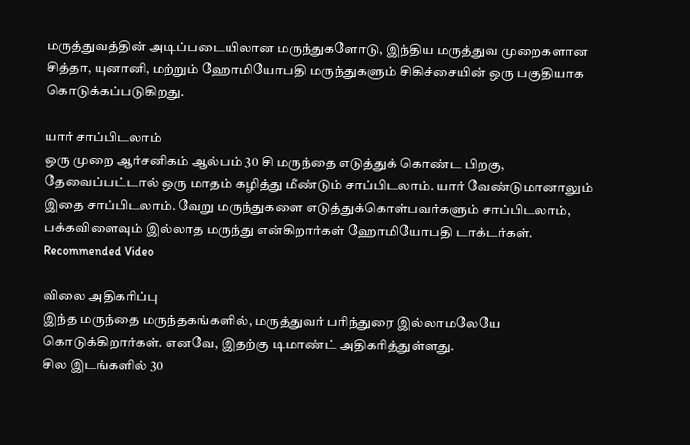மருத்துவத்தின் அடிப்படையிலான மருந்துகளோடு, இந்திய மருத்துவ முறைகளான சித்தா, யுனானி, மற்றும் ஹோமியோபதி மருந்துகளும் சிகிச்சையின் ஒரு பகுதியாக கொடுக்கப்படுகிறது.

யார் சாப்பிடலாம்
ஒரு முறை ஆர்சனிகம் ஆல்பம் 30 சி மருந்தை எடுத்துக் கொண்ட பிறகு, தேவைப்பட்டால் ஒரு மாதம் கழித்து மீண்டும் சாப்பிடலாம். யார் வேண்டுமானாலும் இதை சாப்பிடலாம். வேறு மருந்துகளை எடுத்துக்கொள்பவர்களும் சாப்பிடலாம், பக்கவிளைவும் இல்லாத மருந்து என்கிறார்கள் ஹோமியோபதி டாக்டர்கள்.
Recommended Video

விலை அதிகரிப்பு
இந்த மருந்தை மருந்தகங்களில், மருத்துவர் பரிந்துரை இல்லாமலேயே கொடுக்கிறார்கள். எனவே, இதற்கு டிமாண்ட் அதிகரித்துள்ளது.
சில இடங்களில் 30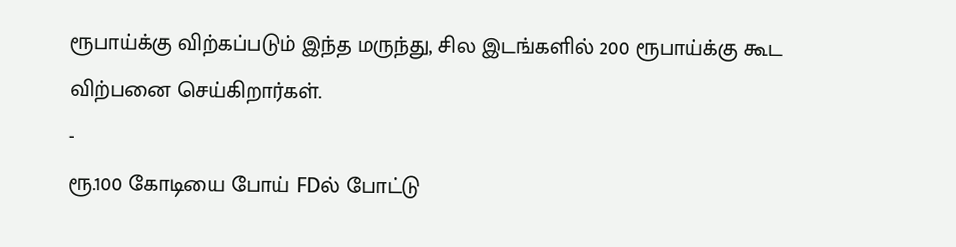ரூபாய்க்கு விற்கப்படும் இந்த மருந்து, சில இடங்களில் 200 ரூபாய்க்கு கூட விற்பனை செய்கிறார்கள்.
-
ரூ.100 கோடியை போய் FDல் போட்டு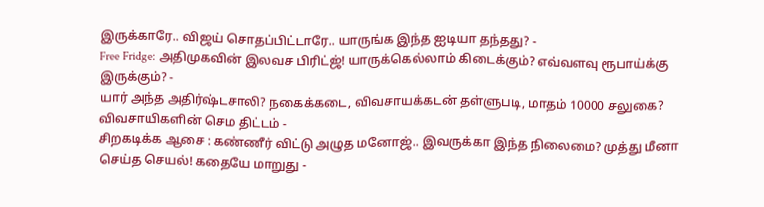இருக்காரே.. விஜய் சொதப்பிட்டாரே.. யாருங்க இந்த ஐடியா தந்தது? -
Free Fridge: அதிமுகவின் இலவச பிரிட்ஜ்! யாருக்கெல்லாம் கிடைக்கும்? எவ்வளவு ரூபாய்க்கு இருக்கும்? -
யார் அந்த அதிர்ஷ்டசாலி? நகைக்கடை, விவசாயக்கடன் தள்ளுபடி, மாதம் 10000 சலுகை? விவசாயிகளின் செம திட்டம் -
சிறகடிக்க ஆசை : கண்ணீர் விட்டு அழுத மனோஜ்.. இவருக்கா இந்த நிலைமை? முத்து மீனா செய்த செயல்! கதையே மாறுது -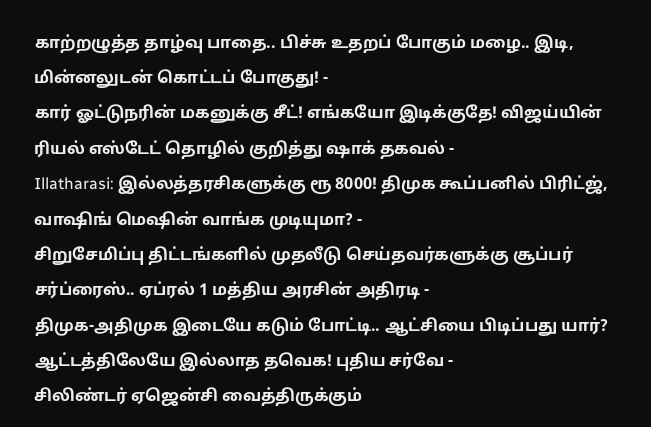காற்றழுத்த தாழ்வு பாதை.. பிச்சு உதறப் போகும் மழை.. இடி, மின்னலுடன் கொட்டப் போகுது! -
கார் ஓட்டுநரின் மகனுக்கு சீட்! எங்கயோ இடிக்குதே! விஜய்யின் ரியல் எஸ்டேட் தொழில் குறித்து ஷாக் தகவல் -
Illatharasi: இல்லத்தரசிகளுக்கு ரூ 8000! திமுக கூப்பனில் பிரிட்ஜ், வாஷிங் மெஷின் வாங்க முடியுமா? -
சிறுசேமிப்பு திட்டங்களில் முதலீடு செய்தவர்களுக்கு சூப்பர் சர்ப்ரைஸ்.. ஏப்ரல் 1 மத்திய அரசின் அதிரடி -
திமுக-அதிமுக இடையே கடும் போட்டி.. ஆட்சியை பிடிப்பது யார்? ஆட்டத்திலேயே இல்லாத தவெக! புதிய சர்வே -
சிலிண்டர் ஏஜென்சி வைத்திருக்கும்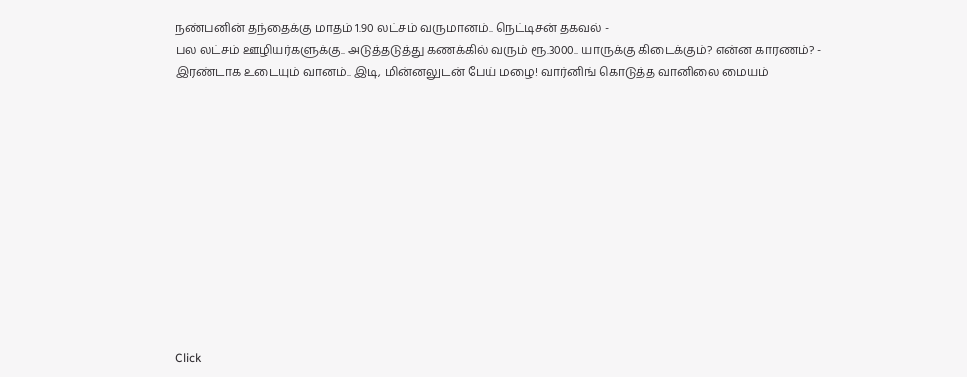நண்பனின் தந்தைக்கு மாதம் 1.90 லட்சம் வருமானம்.. நெட்டிசன் தகவல் -
பல லட்சம் ஊழியர்களுக்கு.. அடுத்தடுத்து கணக்கில் வரும் ரூ.3000.. யாருக்கு கிடைக்கும்? என்ன காரணம்? -
இரண்டாக உடையும் வானம்.. இடி, மின்னலுடன் பேய் மழை! வார்னிங் கொடுத்த வானிலை மையம்












Click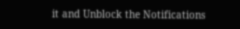it and Unblock the Notifications